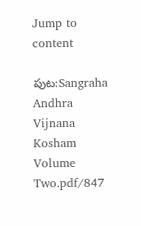Jump to content

పుట:Sangraha Andhra Vijnana Kosham Volume Two.pdf/847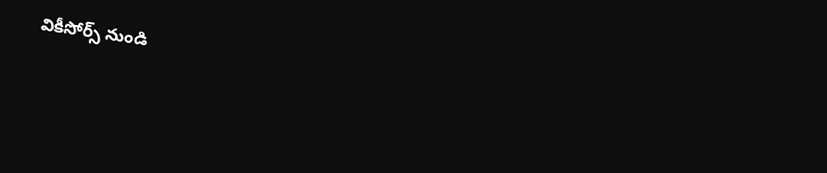వికీసోర్స్ నుండి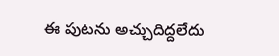ఈ పుటను అచ్చుదిద్దలేదు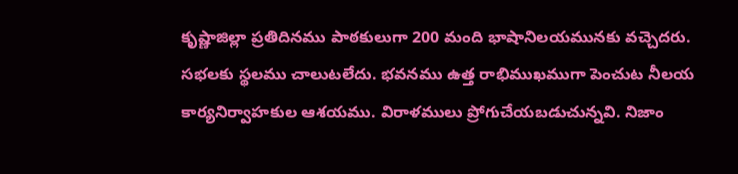కృష్ణాజిల్లా ప్రతిదినము పాఠకులుగా 200 మంది భాషానిలయమునకు వచ్చెదరు. సభలకు స్థలము చాలుటలేదు. భవనము ఉత్త రాభిముఖముగా పెంచుట నీలయ కార్యనిర్వాహకుల ఆశయము. విరాళములు ప్రోగుచేయబడుచున్నవి. నిజాం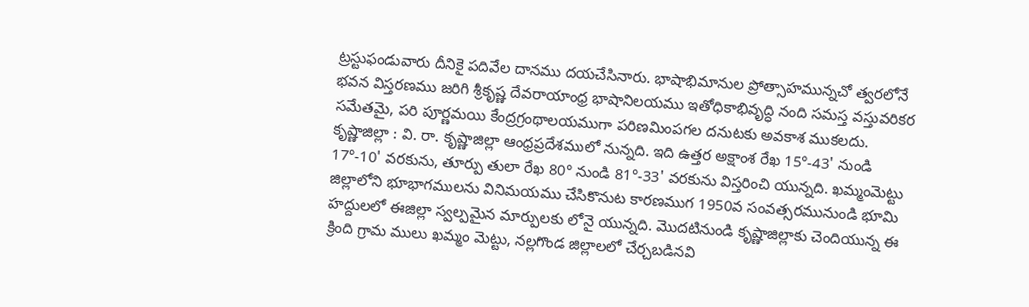ట్రస్టుఫండువారు దీనికై పదివేల దానము దయచేసినారు. భాషాభిమానుల ప్రోత్సాహమున్నచో త్వరలోనే భవన విస్తరణము జరిగి శ్రీకృష్ణ దేవరాయాంధ్ర భాషానిలయము ఇతోధికాభివృద్ధి నంది సమస్త వస్తువరికర సమేతమై, పరి పూర్ణమయి కేంద్రగ్రంథాలయముగా పరిణమింపగల దనుటకు అవకాశ ముకలదు. కృష్ణాజిల్లా : వి. రా. కృష్ణాజిల్లా ఆంధ్రప్రదేశములో నున్నది. ఇది ఉత్తర అక్షాంశ రేఖ 15°-43' నుండి 17°-10' వరకును, తూర్పు తులా రేఖ 80° నుండి 81°-33' వరకును విస్తరించి యున్నది. ఖమ్మంమెట్టు జిల్లాలోని భూభాగములను వినిమయము చేసికొనుట కారణముగ 1950వ సంవత్సరమునుండి భూమి హద్దులలో ఈజిల్లా స్వల్పమైన మార్పులకు లోనై యున్నది. మొదటినుండి కృష్ణాజిల్లాకు చెందియున్న ఈ క్రింది గ్రామ ములు ఖమ్మం మెట్టు, నల్లగొండ జిల్లాలలో చేర్చబడినవి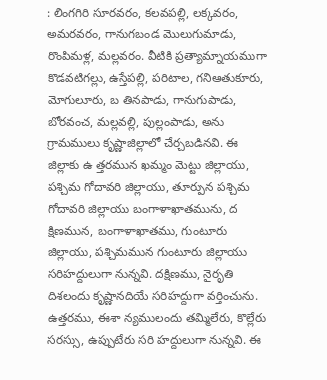: లింగగిరి సూరవరం, కలవపల్లి, లక్కవరం, అమరవరం, గానుగబండ మొలుగుమాడు, రొంపిమళ్ల, మల్లవరం. వీటికి ప్రత్యామ్నాయముగా కొడవటిగల్లు, ఉస్తేపల్లి, పరిటాల, గనిఆతుకూరు, మోగులూరు, బ తినపాడు, గానుగుపాడు, బోరవంచ, మల్లవల్లి, పుల్లంపాడు, అను గ్రామములు కృష్ణాజిల్లాలో చేర్చబడినవి. ఈ జిల్లాకు ఉ త్తరమున ఖమ్మం మెట్టు జిల్లాయు, పశ్చిమ గోదావరి జిల్లాయు, తూర్పున పశ్చిమ గోదావరి జిల్లాయు బంగాళాఖాతమును, ద క్షిణమున, బంగాళాఖాతము, గుంటూరు జిల్లాయు, పశ్చిమమున గుంటూరు జిల్లాయు సరిహద్దులుగా నున్నవి. దక్షిణము, నైరృతి దిశలందు కృష్ణానదియే సరిహద్దుగా వర్తించును. ఉత్తరము, ఈశా న్యములందు తమ్మిలేరు, కొల్లేరు సరస్సు, ఉప్పుటేరు సరి హద్దులుగా నున్నవి. ఈ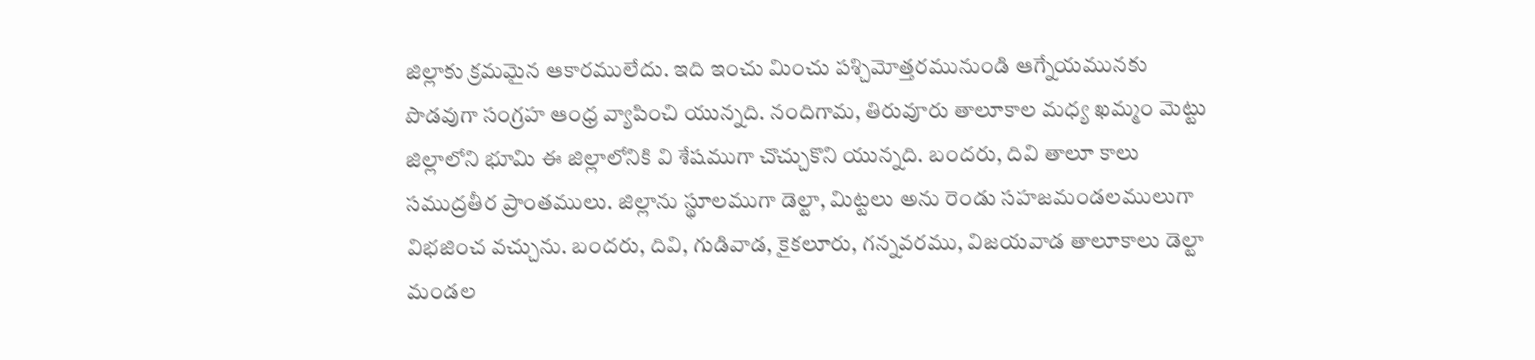జిల్లాకు క్రమమైన ఆకారములేదు. ఇది ఇంచు మించు పశ్చిమోత్తరమునుండి ఆగ్నేయమునకు పొడవుగా సంగ్రహ ఆంధ్ర వ్యాపించి యున్నది. నందిగామ, తిరువూరు తాలూకాల మధ్య ఖమ్మం మెట్టు జిల్లాలోని భూమి ఈ జిల్లాలోనికి వి శేషముగా చొచ్చుకొని యున్నది. బందరు, దివి తాలూ కాలు సముద్రతీర ప్రాంతములు. జిల్లాను స్థూలముగా డెల్టా, మిట్టలు అను రెండు సహజమండలములుగా విభజించ వచ్చును. బందరు, దివి, గుడివాడ, కైకలూరు, గన్నవరము, విజయవాడ తాలూకాలు డెల్టా మండల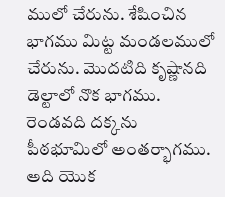ములో చేరును. శేషించిన భాగము మిట్ట మండలములో చేరును. మొదటిది కృష్ణానది డెల్టాలో నొక భాగము. రెండవది దక్కను పీఠభూమిలో అంతర్భాగము. అది యొక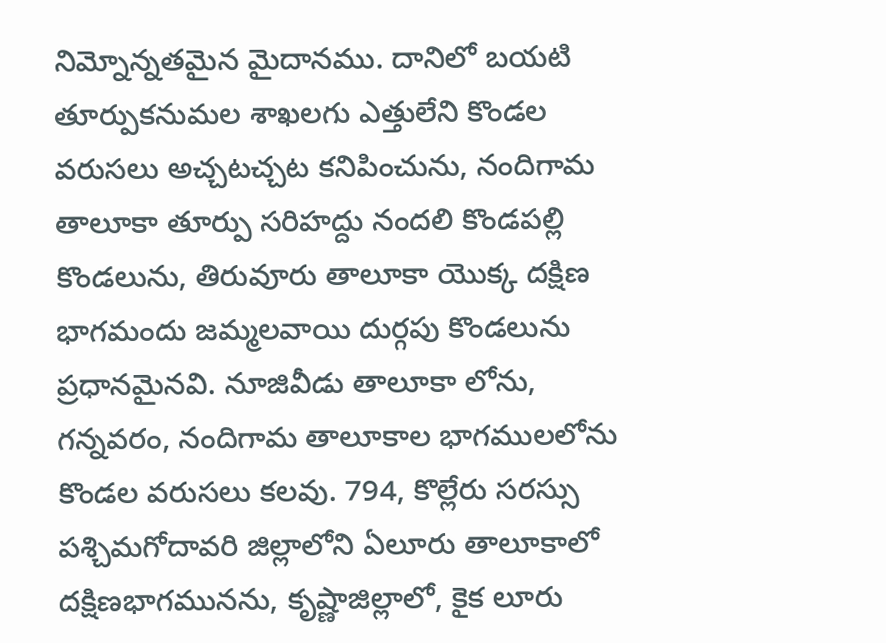నిమ్నోన్నతమైన మైదానము. దానిలో బయటి తూర్పుకనుమల శాఖలగు ఎత్తులేని కొండల వరుసలు అచ్చటచ్చట కనిపించును, నందిగామ తాలూకా తూర్పు సరిహద్దు నందలి కొండపల్లి కొండలును, తిరువూరు తాలూకా యొక్క దక్షిణ భాగమందు జమ్మలవాయి దుర్గపు కొండలును ప్రధానమైనవి. నూజివీడు తాలూకా లోను, గన్నవరం, నందిగామ తాలూకాల భాగములలోను కొండల వరుసలు కలవు. 794, కొల్లేరు సరస్సు పశ్చిమగోదావరి జిల్లాలోని ఏలూరు తాలూకాలో దక్షిణభాగమునను, కృష్ణాజిల్లాలో, కైక లూరు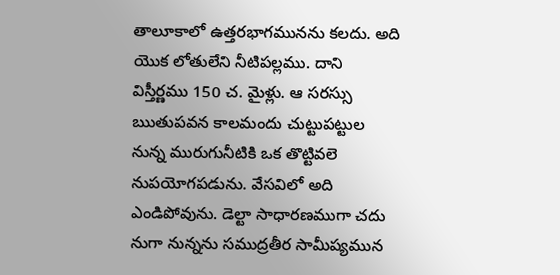తాలూకాలో ఉత్తరభాగమునను కలదు. అది యొక లోతులేని నీటిపల్లము. దాని విస్తీర్ణము 150 చ. మైళ్లు. ఆ సరస్సు ఋతుపవన కాలమందు చుట్టుపట్టుల నున్న మురుగునీటికి ఒక తొట్టివలె నుపయోగపడును. వేసవిలో అది ఎండిపోవును. డెల్టా సాధారణముగా చదు నుగా నున్నను సముద్రతీర సామీప్యమున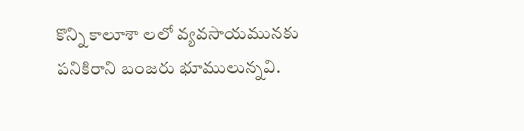కొన్ని కాలూశా లలో వ్యవసాయమునకు పనికిరాని బంజరు భూములున్నవి.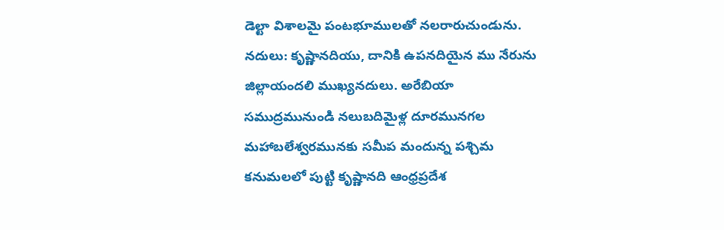డెల్టా విశాలమై పంటభూములతో నలరారుచుండును. నదులు: కృష్ణానదియు, దానికి ఉపనదియైన ము నేరును జిల్లాయందలి ముఖ్యనదులు. అరేబియా సముద్రమునుండి నలుబదిమైళ్ల దూరమునగల మహాబలేశ్వరమునకు సమీప మందున్న పశ్చిమ కనుమలలో పుట్టి కృష్ణానది ఆంధ్రప్రదేశ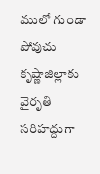ములో గుండా పోవుచు కృష్ణాజిల్లాకు వైరృతి సరిహద్దుగా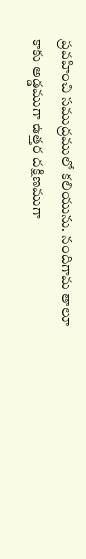ప్రవహించి సముద్రములో కలియును. నందిగామ తాలూ కాకు అడ్డముగా ఉత్తర దక్షిణముగా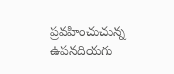ప్రవహించుచున్న ఉపనదియగు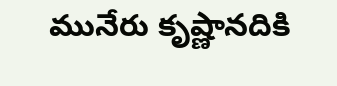మునేరు కృష్ణానదికి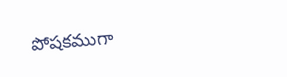పోషకముగా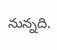నున్నది.